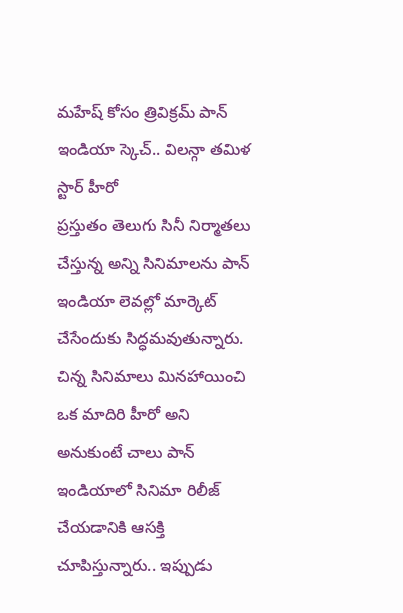మహేష్ కోసం త్రివిక్రమ్ పాన్ ఇండియా స్కెచ్.. విలన్గా తమిళ స్టార్ హీరో
ప్రస్తుతం తెలుగు సినీ నిర్మాతలు చేస్తున్న అన్ని సినిమాలను పాన్ ఇండియా లెవల్లో మార్కెట్ చేసేందుకు సిద్ధమవుతున్నారు. చిన్న సినిమాలు మినహాయించి ఒక మాదిరి హీరో అని అనుకుంటే చాలు పాన్ ఇండియాలో సినిమా రిలీజ్ చేయడానికి ఆసక్తి చూపిస్తున్నారు.. ఇప్పుడు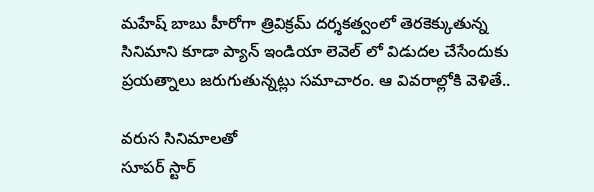మహేష్ బాబు హీరోగా త్రివిక్రమ్ దర్శకత్వంలో తెరకెక్కుతున్న సినిమాని కూడా ప్యాన్ ఇండియా లెవెల్ లో విడుదల చేసేందుకు ప్రయత్నాలు జరుగుతున్నట్లు సమాచారం. ఆ వివరాల్లోకి వెళితే..

వరుస సినిమాలతో
సూపర్ స్టార్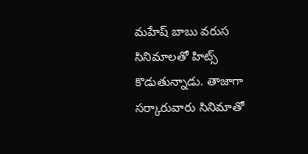మహేష్ బాబు వరుస సినిమాలతో హిట్స్ కొడుతున్నాడు. తాజాగా సర్కారువారు సినిమాతో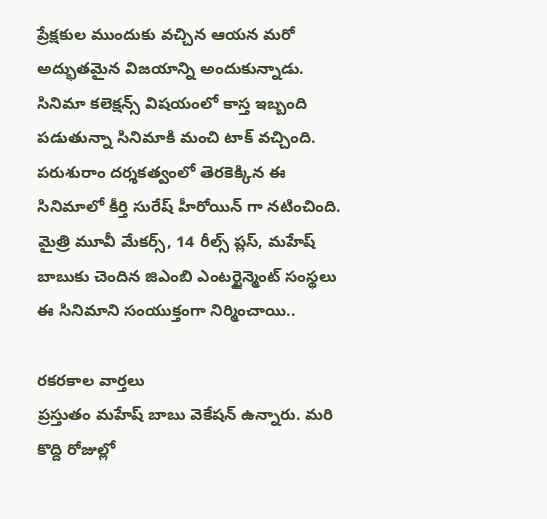ప్రేక్షకుల ముందుకు వచ్చిన ఆయన మరో అద్భుతమైన విజయాన్ని అందుకున్నాడు. సినిమా కలెక్షన్స్ విషయంలో కాస్త ఇబ్బంది పడుతున్నా సినిమాకి మంచి టాక్ వచ్చింది. పరుశురాం దర్శకత్వంలో తెరకెక్కిన ఈ సినిమాలో కీర్తి సురేష్ హీరోయిన్ గా నటించింది. మైత్రి మూవీ మేకర్స్, 14 రీల్స్ ప్లస్, మహేష్ బాబుకు చెందిన జిఎంబి ఎంటర్టైన్మెంట్ సంస్థలు ఈ సినిమాని సంయుక్తంగా నిర్మించాయి..

రకరకాల వార్తలు
ప్రస్తుతం మహేష్ బాబు వెకేషన్ ఉన్నారు. మరి కొద్ది రోజుల్లో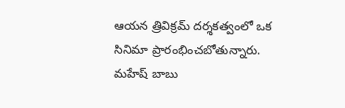ఆయన త్రివిక్రమ్ దర్శకత్వంలో ఒక సినిమా ప్రారంభించబోతున్నారు. మహేష్ బాబు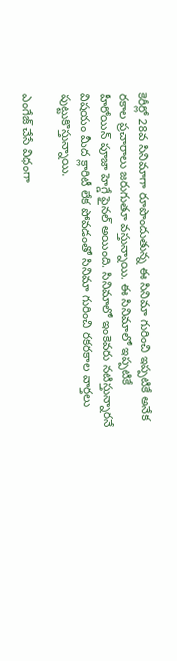కెరీర్లో 28వ సినిమాగా రూపొందుతున్న ఈ సినిమా గురించి ఇప్పటికే అనేక రకాల ప్రచారాలు జరుగుతూ వస్తున్నాయి. ఈ సినిమాలో ఇప్పటికే హీరోయిన్ పూజా హెగ్డే ఫైనల్ అయింది. సినిమాలో ఇంకెవరు నటిస్తున్నారనే విషయం మీద క్లారిటీ లేక పోవడంతో సినిమా గురించి రకరకాల వార్తలు పుట్టుకొస్తున్నాయి.

ఎంగేజ్ చేసే విధంగా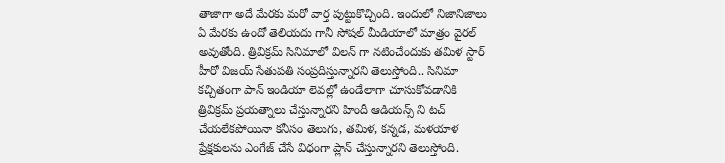తాజాగా అదే మేరకు మరో వార్త పుట్టుకొచ్చింది. ఇందులో నిజానిజాలు ఏ మేరకు ఉందో తెలియదు గానీ సోషల్ మీడియాలో మాత్రం వైరల్ అవుతోంది. త్రివిక్రమ్ సినిమాలో విలన్ గా నటించేందుకు తమిళ స్టార్ హీరో విజయ్ సేతుపతి సంప్రదిస్తున్నారని తెలుస్తోంది.. సినిమా కచ్చితంగా పాన్ ఇండియా లెవల్లో ఉండేలాగా చూసుకోవడానికి త్రివిక్రమ్ ప్రయత్నాలు చేస్తున్నారని హిందీ ఆడియన్స్ ని టచ్ చేయలేకపోయినా కనీసం తెలుగు, తమిళ, కన్నడ, మళయాళ ప్రేక్షకులను ఎంగేజ్ చేసే విధంగా ప్లాన్ చేస్తున్నారని తెలుస్తోంది.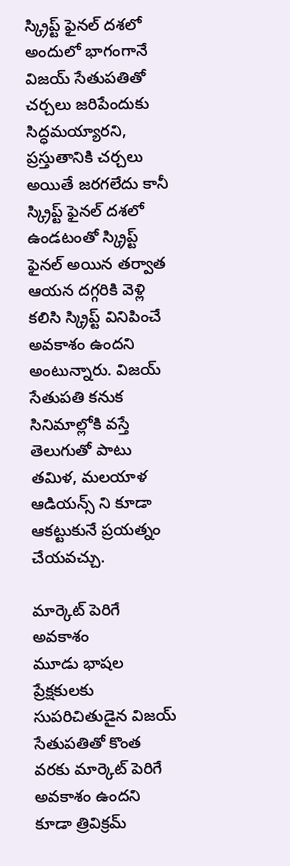స్క్రిప్ట్ ఫైనల్ దశలో
అందులో భాగంగానే విజయ్ సేతుపతితో చర్చలు జరిపేందుకు సిద్ధమయ్యారని, ప్రస్తుతానికి చర్చలు అయితే జరగలేదు కానీ స్క్రిప్ట్ ఫైనల్ దశలో ఉండటంతో స్క్రిప్ట్ ఫైనల్ అయిన తర్వాత ఆయన దగ్గరికి వెళ్లి కలిసి స్క్రిప్ట్ వినిపించే అవకాశం ఉందని అంటున్నారు. విజయ్ సేతుపతి కనుక సినిమాల్లోకి వస్తే తెలుగుతో పాటు తమిళ, మలయాళ ఆడియన్స్ ని కూడా ఆకట్టుకునే ప్రయత్నం చేయవచ్చు.

మార్కెట్ పెరిగే అవకాశం
మూడు భాషల ప్రేక్షకులకు సుపరిచితుడైన విజయ్ సేతుపతితో కొంత వరకు మార్కెట్ పెరిగే అవకాశం ఉందని కూడా త్రివిక్రమ్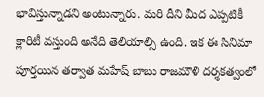భావిస్తున్నాడని అంటున్నారు. మరి దీని మీద ఎప్పటికీ క్లారిటీ వస్తుంది అనేది తెలియాల్సి ఉంది. ఇక ఈ సినిమా పూర్తయిన తర్వాత మహేష్ బాబు రాజమౌళి దర్శకత్వంలో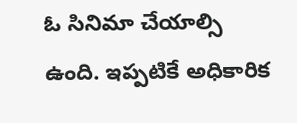ఓ సినిమా చేయాల్సి ఉంది. ఇప్పటికే అధికారిక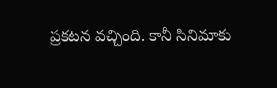ప్రకటన వచ్చింది. కానీ సినిమాకు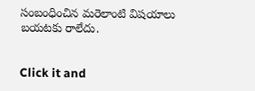సంబంధించిన మరెలాంటి విషయాలు బయటకు రాలేదు.


Click it and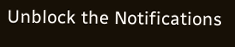Unblock the Notifications